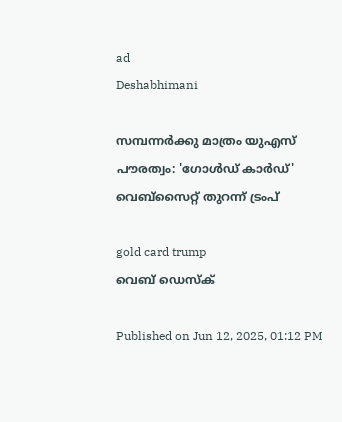ad
Deshabhimani

സമ്പന്നര്‍ക്കു മാത്രം യുഎസ് പൗരത്വം: 'ഗോൾഡ് കാർഡ്' വെബ്സൈറ്റ് തുറന്ന് ട്രംപ്

gold card trump
വെബ് ഡെസ്ക്

Published on Jun 12, 2025, 01:12 PM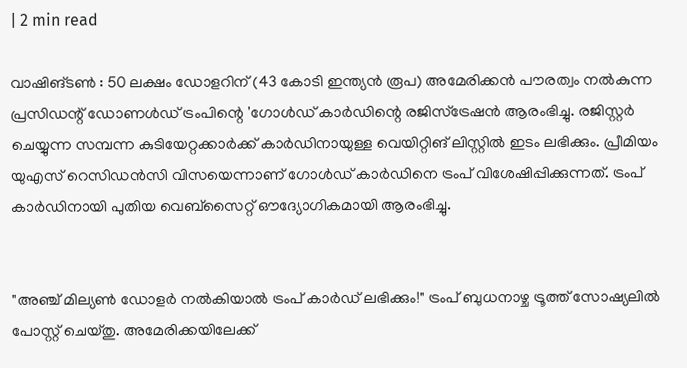| 2 min read

വാഷിങ്ടൺ : 50 ലക്ഷം ഡോളറിന് (43 കോടി ഇന്ത്യൻ രൂപ) അമേരിക്കൻ പൗരത്വം നൽകുന്ന പ്രസിഡന്റ് ഡോണൾഡ് ട്രംപിന്റെ 'ഗോൾഡ് കാർഡിന്റെ രജിസ്ട്രേഷൻ ആരംഭിച്ചു. രജിസ്റ്റർ ചെയ്യുന്ന സമ്പന്ന കുടിയേറ്റക്കാർക്ക് കാർഡിനായുള്ള വെയിറ്റിങ് ലിസ്റ്റിൽ ഇടം ലഭിക്കും. പ്രീമിയം യുഎസ് റെസിഡൻസി വിസയെന്നാണ് ഗോൾഡ് കാർഡിനെ ട്രംപ് വിശേഷിപ്പിക്കുന്നത്. ട്രംപ് കാർഡിനായി പുതിയ വെബ്‌സൈറ്റ് ഔദ്യോഗികമായി ആരംഭിച്ചു.


"അഞ്ച് മില്യൺ ഡോളർ നൽകിയാൽ ട്രംപ് കാർഡ് ലഭിക്കും!" ട്രംപ് ബുധനാഴ്ച ട്രൂത്ത് സോഷ്യലിൽ പോസ്റ്റ് ചെയ്തു. അമേരിക്കയിലേക്ക്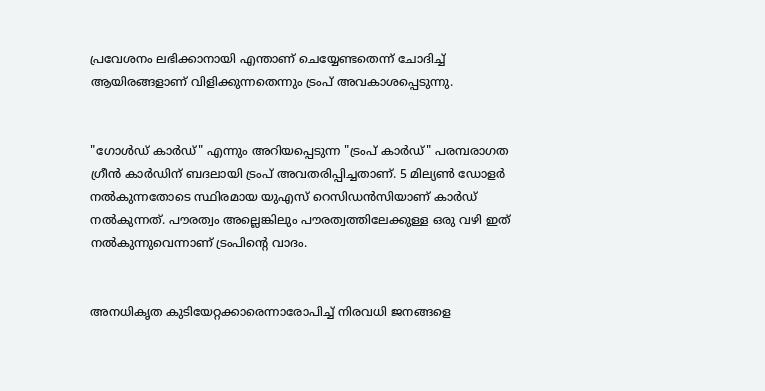പ്രവേശനം ലഭിക്കാനായി എന്താണ് ചെയ്യേണ്ടതെന്ന് ചോദിച്ച് ആയിരങ്ങളാണ് വിളിക്കുന്നതെന്നും ട്രംപ് അവകാശപ്പെടുന്നു.


"ഗോൾഡ് കാർഡ്" എന്നും അറിയപ്പെടുന്ന "ട്രംപ് കാർഡ്" പരമ്പരാഗത ഗ്രീൻ കാർഡിന് ബദലായി ട്രംപ് അവതരിപ്പിച്ചതാണ്. 5 മില്യൺ ഡോളർ നൽകുന്നതോടെ സ്ഥിരമായ യുഎസ് റെസിഡൻസിയാണ് കാർഡ് നൽകുന്നത്. പൗരത്വം അല്ലെങ്കിലും പൗരത്വത്തിലേക്കുള്ള ഒരു വഴി ഇത് നൽകുന്നുവെന്നാണ് ട്രംപിന്റെ വാദം.


അനധികൃത കുടിയേറ്റക്കാരെന്നാരോപിച്ച് നിരവധി ജനങ്ങളെ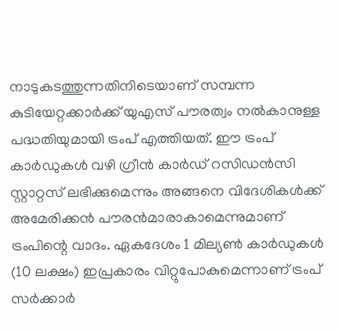നാടുകടത്തുന്നതിനിടെയാണ് സമ്പന്ന കുടിയേറ്റക്കാർക്ക് യുഎസ് പൗരത്വം നൽകാനുള്ള പദ്ധതിയുമായി ട്രംപ് എത്തിയത്. ഈ ട്രംപ് കാർഡുകൾ വഴി ഗ്രീൻ കാർഡ് റസിഡൻസി സ്റ്റാറ്റസ് ലഭിക്കുമെന്നും അങ്ങനെ വിദേശികൾക്ക് അമേരിക്കൻ പൗരൻമാരാകാമെന്നുമാണ് ട്രംപിന്റെ വാദം. ഏകദേശം 1 മില്യൺ കാർഡുകൾ (10 ലക്ഷം) ഇപ്രകാരം വിറ്റുപോകുമെന്നാണ് ട്രംപ് സർക്കാർ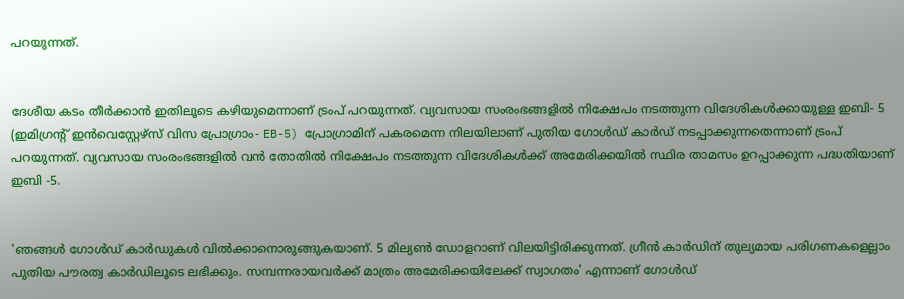പറയുന്നത്.


ദേശീയ കടം തീർക്കാൻ ഇതിലൂടെ കഴിയുമെന്നാണ് ട്രംപ് പറയുന്നത്. വ്യവസായ സംരംഭങ്ങളിൽ നിക്ഷേപം നടത്തുന്ന വിദേശികൾക്കായുള്ള ഇബി- 5 (ഇമിഗ്രന്റ് ഇൻവെസ്റ്റേഴ്സ് വിസ പ്രോഗ്രാം- EB-5) പ്രോഗ്രാമിന് പകരമെന്ന നിലയിലാണ് പുതിയ ഗോൾഡ് കാർഡ് നടപ്പാക്കുന്നതെന്നാണ് ട്രംപ് പറയുന്നത്. വ്യവസായ സംരംഭങ്ങളിൽ വൻ തോതിൽ നിക്ഷേപം നടത്തുന്ന വിദേശികൾക്ക് അമേരിക്കയിൽ സ്ഥിര താമസം ഉറപ്പാക്കുന്ന പദ്ധതിയാണ് ഇബി -5.


'ഞങ്ങൾ ഗോൾഡ് കാർഡുകൾ വിൽക്കാനൊരുങ്ങുകയാണ്. 5 മില്യൺ ഡോളറാണ് വിലയിട്ടിരിക്കുന്നത്. ഗ്രീൻ കാർഡിന് തുല്യമായ പരിഗണകളെല്ലാം പുതിയ പൗരത്വ കാർഡിലൂടെ ലഭിക്കും. സമ്പന്നരായവർക്ക് മാത്രം അമേരിക്കയിലേക്ക് സ്വാഗതം' എന്നാണ് ഗോൾഡ്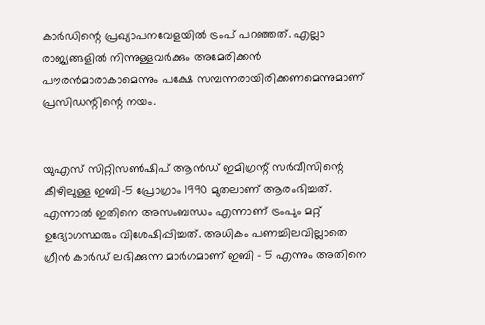കാർഡിന്റെ പ്രഖ്യാപനവേളയിൽ ട്രംപ് പറഞ്ഞത്. എല്ലാ രാജ്യങ്ങളിൽ നിന്നുള്ളവർക്കും അമേരിക്കൻ പൗരൻമാരാകാമെന്നും പക്ഷേ സമ്പന്നരായിരിക്കണമെന്നുമാണ് പ്രസിഡന്റിന്റെ നയം.


യുഎസ് സിറ്റിസൺഷിപ് ആൻഡ് ഇമിഗ്രന്റ് സർവീസിന്റെ കീഴിലുള്ള ഇബി-5 പ്രോഗ്രാം 1990 മുതലാണ് ആരംഭിച്ചത്. എന്നാൽ ഇതിനെ അസംബന്ധം എന്നാണ് ട്രംപും മറ്റ് ഉദ്യോഗസ്ഥരും വിശേഷിപ്പിച്ചത്. അധികം പണച്ചിലവില്ലാതെ ഗ്രീൻ കാർഡ് ലഭിക്കുന്ന മാർഗമാണ് ഇബി - 5 എന്നും അതിനെ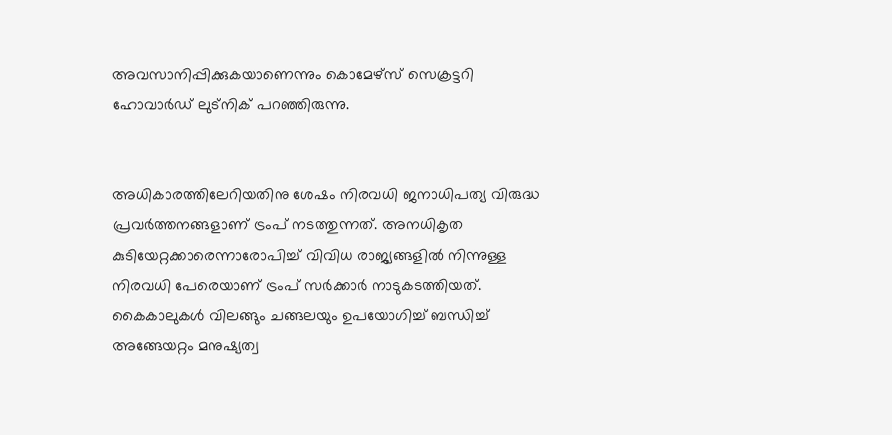അവസാനിപ്പിക്കുകയാണെന്നും കൊമേഴ്സ് സെക്രട്ടറി ഹോവാർഡ് ലുട്നിക് പറഞ്ഞിരുന്നു.


അധികാരത്തിലേറിയതിനു ശേഷം നിരവധി ജനാധിപത്യ വിരുദ്ധ പ്രവർത്തനങ്ങളാണ് ട്രംപ് നടത്തുന്നത്. അനധികൃത കുടിയേറ്റക്കാരെന്നാരോപിച്ച് വിവിധ രാജ്യങ്ങളിൽ നിന്നുള്ള നിരവധി പേരെയാണ് ട്രംപ് സർക്കാർ നാടുകടത്തിയത്. കൈകാലുകൾ വിലങ്ങും ചങ്ങലയും ഉപയോഗിച്ച് ബന്ധിച്ച് അങ്ങേയറ്റം മനുഷ്യത്വ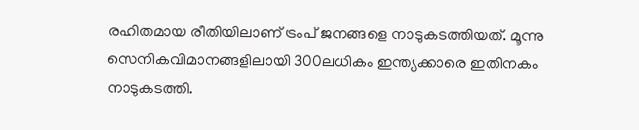രഹിതമായ രീതിയിലാണ് ട്രംപ് ജനങ്ങളെ നാടുകടത്തിയത്. മൂന്നു സെനികവിമാനങ്ങളിലായി 300ലധികം ഇന്ത്യക്കാരെ ഇതിനകം നാടുകടത്തി.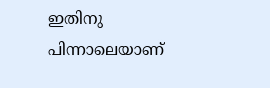ഇതിനു പിന്നാലെയാണ്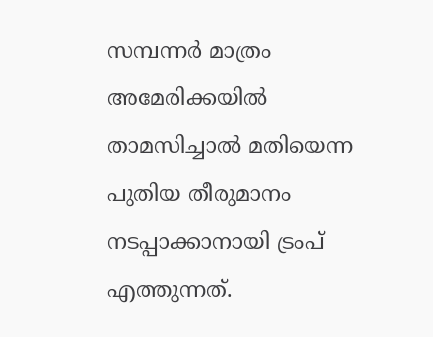സമ്പന്നർ മാത്രം അമേരിക്കയിൽ താമസിച്ചാൽ മതിയെന്ന പുതിയ തീരുമാനം നടപ്പാക്കാനായി ട്രംപ് എത്തുന്നത്.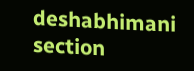deshabhimani section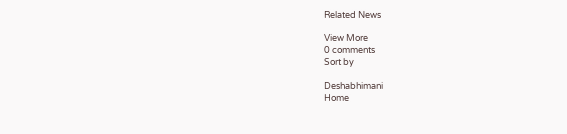Related News

View More
0 comments
Sort by

Deshabhimani
Home